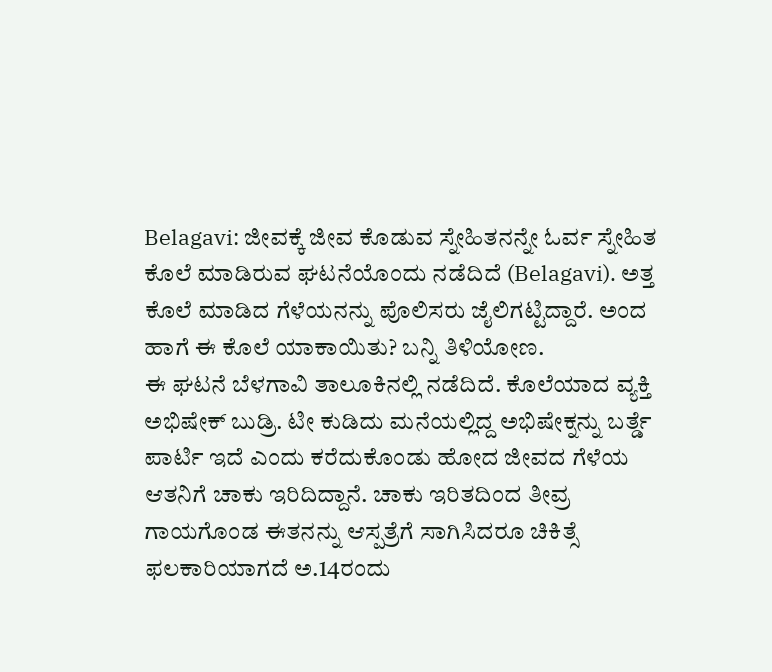Belagavi: ಜೀವಕ್ಕೆ ಜೀವ ಕೊಡುವ ಸ್ನೇಹಿತನನ್ನೇ ಓರ್ವ ಸ್ನೇಹಿತ ಕೊಲೆ ಮಾಡಿರುವ ಘಟನೆಯೊಂದು ನಡೆದಿದೆ (Belagavi). ಅತ್ತ ಕೊಲೆ ಮಾಡಿದ ಗೆಳೆಯನನ್ನು ಪೊಲಿಸರು ಜೈಲಿಗಟ್ಟಿದ್ದಾರೆ. ಅಂದ ಹಾಗೆ ಈ ಕೊಲೆ ಯಾಕಾಯಿತು? ಬನ್ನಿ ತಿಳಿಯೋಣ.
ಈ ಘಟನೆ ಬೆಳಗಾವಿ ತಾಲೂಕಿನಲ್ಲಿ ನಡೆದಿದೆ. ಕೊಲೆಯಾದ ವ್ಯಕ್ತಿ ಅಭಿಷೇಕ್ ಬುಡ್ರಿ. ಟೀ ಕುಡಿದು ಮನೆಯಲ್ಲಿದ್ದ ಅಭಿಷೇಕ್ನನ್ನು ಬರ್ತ್ಡೆ ಪಾರ್ಟಿ ಇದೆ ಎಂದು ಕರೆದುಕೊಂಡು ಹೋದ ಜೀವದ ಗೆಳೆಯ ಆತನಿಗೆ ಚಾಕು ಇರಿದಿದ್ದಾನೆ. ಚಾಕು ಇರಿತದಿಂದ ತೀವ್ರ ಗಾಯಗೊಂಡ ಈತನನ್ನು ಆಸ್ಪತ್ರೆಗೆ ಸಾಗಿಸಿದರೂ ಚಿಕಿತ್ಸೆ ಫಲಕಾರಿಯಾಗದೆ ಅ.14ರಂದು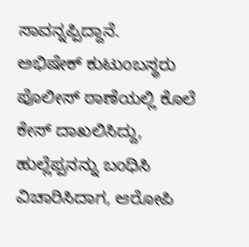ಸಾವನ್ನಪ್ಪಿದ್ದಾನೆ.
ಅಭಿಷೇಕ್ ಕುಟುಂಬಸ್ಥರು ಪೊಲೀಸ್ ಠಾಣೆಯಲ್ಲಿ ಕೊಲೆ ಕೇಸ್ ದಾಖಲಿಸಿದ್ದು, ಹುಲ್ಲೆಪ್ಪನನ್ನು ಬಂಧಿಸಿ ವಿಚಾರಿಸಿದಾಗ, ಆರೋಪಿ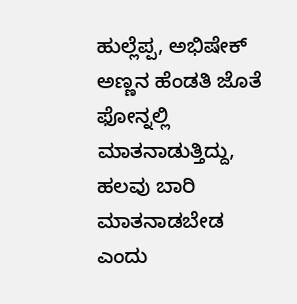ಹುಲ್ಲೆಪ್ಪ, ಅಭಿಷೇಕ್ ಅಣ್ಣನ ಹೆಂಡತಿ ಜೊತೆ ಫೋನ್ನಲ್ಲಿ ಮಾತನಾಡುತ್ತಿದ್ದು, ಹಲವು ಬಾರಿ ಮಾತನಾಡಬೇಡ ಎಂದು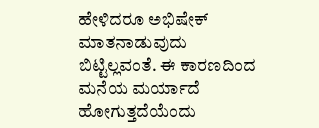ಹೇಳಿದರೂ ಅಭಿಷೇಕ್ ಮಾತನಾಡುವುದು ಬಿಟ್ಟಿಲ್ಲವಂತೆ. ಈ ಕಾರಣದಿಂದ ಮನೆಯ ಮರ್ಯಾದೆ ಹೋಗುತ್ತದೆಯೆಂದು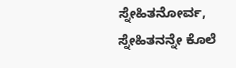ಸ್ನೇಹಿತನೋರ್ವ, ಸ್ನೇಹಿತನನ್ನೇ ಕೊಲೆ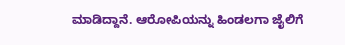ಮಾಡಿದ್ದಾನೆ. ಆರೋಪಿಯನ್ನು ಹಿಂಡಲಗಾ ಜೈಲಿಗೆ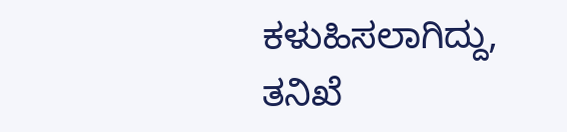ಕಳುಹಿಸಲಾಗಿದ್ದು, ತನಿಖೆ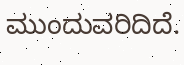ಮುಂದುವರಿದಿದೆ.